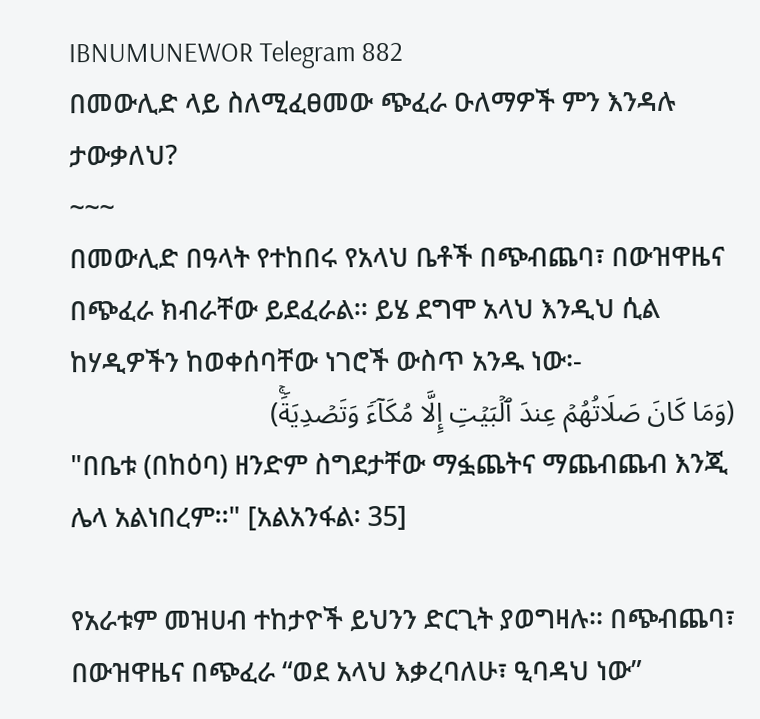IBNUMUNEWOR Telegram 882
በመውሊድ ላይ ስለሚፈፀመው ጭፈራ ዑለማዎች ምን እንዳሉ ታውቃለህ?
~~~
በመውሊድ በዓላት የተከበሩ የአላህ ቤቶች በጭብጨባ፣ በውዝዋዜና በጭፈራ ክብራቸው ይደፈራል፡፡ ይሄ ደግሞ አላህ እንዲህ ሲል ከሃዲዎችን ከወቀሰባቸው ነገሮች ውስጥ አንዱ ነው፡-
(وَمَا كَانَ صَلَاتُهُمۡ عِندَ ٱلۡبَیۡتِ إِلَّا مُكَاۤءࣰ وَتَصۡدِیَةࣰۚ)
"በቤቱ (በከዕባ) ዘንድም ስግደታቸው ማፏጨትና ማጨብጨብ እንጂ ሌላ አልነበረም፡፡" [አልአንፋል፡ 35]

የአራቱም መዝሀብ ተከታዮች ይህንን ድርጊት ያወግዛሉ፡፡ በጭብጨባ፣ በውዝዋዜና በጭፈራ “ወደ አላህ እቃረባለሁ፣ ዒባዳህ ነው”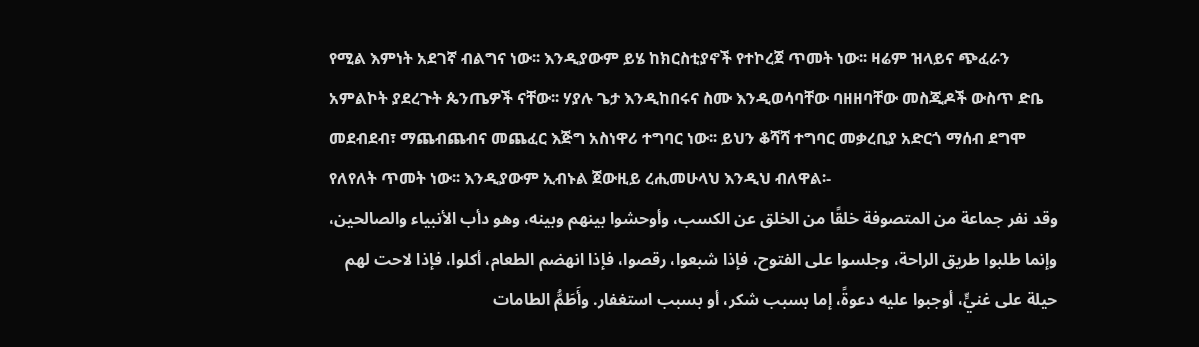የሚል እምነት አደገኛ ብልግና ነው፡፡ እንዲያውም ይሄ ከክርስቲያኖች የተኮረጀ ጥመት ነው፡፡ ዛሬም ዝላይና ጭፈራን አምልኮት ያደረጉት ጴንጤዎች ናቸው፡፡ ሃያሉ ጌታ እንዲከበሩና ስሙ እንዲወሳባቸው ባዘዘባቸው መስጂዶች ውስጥ ድቤ መደብደብ፣ ማጨብጨብና መጨፈር እጅግ አስነዋሪ ተግባር ነው፡፡ ይህን ቆሻሻ ተግባር መቃረቢያ አድርጎ ማሰብ ደግሞ የለየለት ጥመት ነው፡፡ እንዲያውም ኢብኑል ጀውዚይ ረሒመሁላህ እንዲህ ብለዋል፡-
وقد نفر جماعة من المتصوفة خلقًا من الخلق عن الكسب، وأوحشوا بينهم وبينه، وهو دأب الأنبياء والصالحين، وإنما طلبوا طريق الراحة، وجلسوا على الفتوح، فإذا شبعوا، رقصوا، فإذا انهضم الطعام، أكلوا، فإذا لاحت لهم حيلة على غنيٍّ، أوجبوا عليه دعوةً، إما بسبب شكر، أو بسبب استغفار. وأَطَمُّ الطامات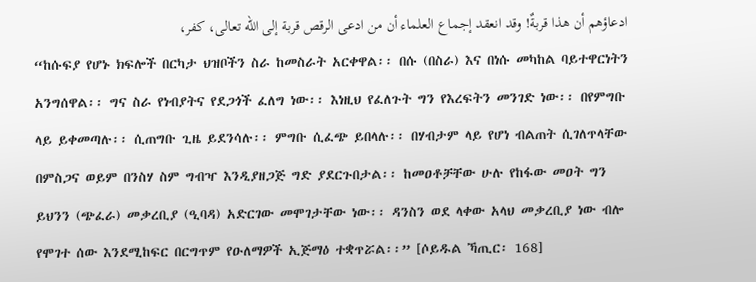ادعاؤهم أن هذا قربةٌ! وقد انعقد إجماع العلماء أن من ادعى الرقص قربة إلى الله تعالى، كفر،
“ከሱፍያ የሆኑ ክፍሎች በርካታ ህዝቦችን ስራ ከመስራት አርቀዋል፡፡ በሱ (በስራ) እና በነሱ መካከል ባይተዋርነትን አንግሰዋል፡፡ ግና ስራ የነብያትና የደጋጎች ፈለግ ነው፡፡ እነዚህ የፈለጉት ግን የእረፍትን መንገድ ነው፡፡ በየምግቡ ላይ ይቀመጣሉ፡፡ ሲጠግቡ ጊዜ ይደንሳሉ፡፡ ምግቡ ሲፈጭ ይበላሉ፡፡ በሃብታም ላይ የሆነ ብልጠት ሲገለጥላቸው በምስጋና ወይም በንስሃ ስም ግብዣ እንዲያዘጋጅ ግድ ያደርጉበታል፡፡ ከመዐቶቻቸው ሁሉ የከፋው መዐት ግን ይህንን (ጭፈራ) መቃረቢያ (ዒባዳ) አድርገው መሞገታቸው ነው፡፡ ዳንስን ወደ ላቀው አላህ መቃረቢያ ነው ብሎ የሞገተ ሰው እንደሚከፍር በርግጥም የዑለማዎች ኢጅማዕ ተቋጥሯል፡፡” [ሶይዱል ኻጢር፡ 168]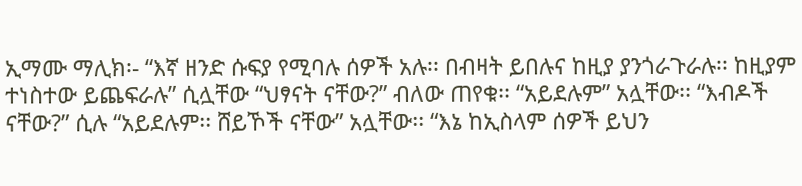ኢማሙ ማሊክ፡- “እኛ ዘንድ ሱፍያ የሚባሉ ሰዎች አሉ፡፡ በብዛት ይበሉና ከዚያ ያንጎራጉራሉ፡፡ ከዚያም ተነስተው ይጨፍራሉ” ሲሏቸው “ህፃናት ናቸው?” ብለው ጠየቁ፡፡ “አይደሉም” አሏቸው፡፡ “እብዶች ናቸው?” ሲሉ “አይደሉም፡፡ ሸይኾች ናቸው” አሏቸው፡፡ “እኔ ከኢስላም ሰዎች ይህን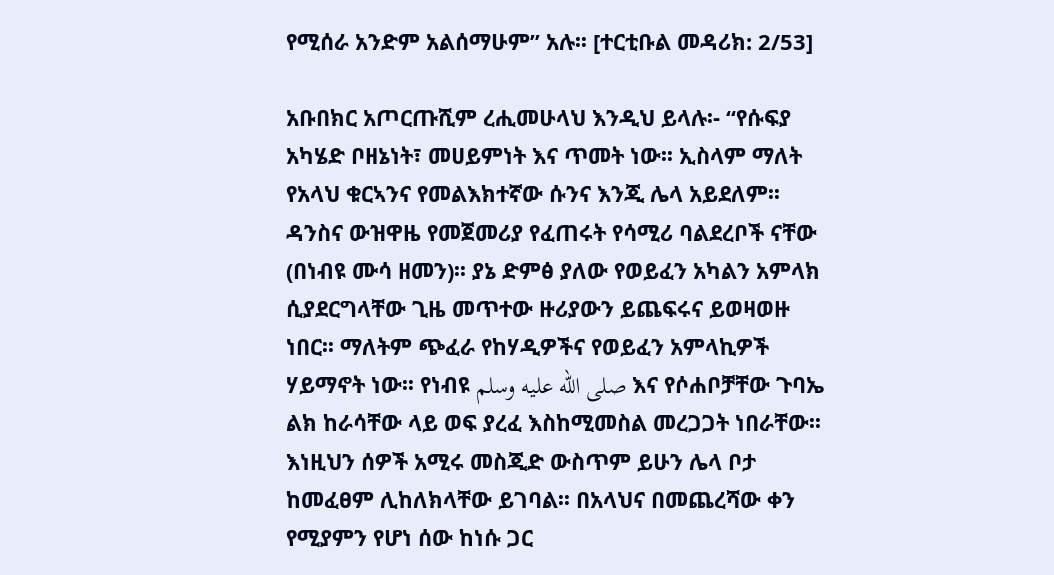የሚሰራ አንድም አልሰማሁም” አሉ፡፡ [ተርቲቡል መዳሪክ: 2/53]

አቡበክር አጦርጡሺም ረሒመሁላህ እንዲህ ይላሉ፡- “የሱፍያ አካሄድ ቦዘኔነት፣ መሀይምነት እና ጥመት ነው፡፡ ኢስላም ማለት የአላህ ቁርኣንና የመልእክተኛው ሱንና እንጂ ሌላ አይደለም፡፡ ዳንስና ውዝዋዜ የመጀመሪያ የፈጠሩት የሳሚሪ ባልደረቦች ናቸው (በነብዩ ሙሳ ዘመን)፡፡ ያኔ ድምፅ ያለው የወይፈን አካልን አምላክ ሲያደርግላቸው ጊዜ መጥተው ዙሪያውን ይጨፍሩና ይወዛወዙ ነበር፡፡ ማለትም ጭፈራ የከሃዲዎችና የወይፈን አምላኪዎች ሃይማኖት ነው፡፡ የነብዩ صلى الله عليه وسلم እና የሶሐቦቻቸው ጉባኤ ልክ ከራሳቸው ላይ ወፍ ያረፈ እስከሚመስል መረጋጋት ነበራቸው፡፡ እነዚህን ሰዎች አሚሩ መስጂድ ውስጥም ይሁን ሌላ ቦታ ከመፈፀም ሊከለክላቸው ይገባል፡፡ በአላህና በመጨረሻው ቀን የሚያምን የሆነ ሰው ከነሱ ጋር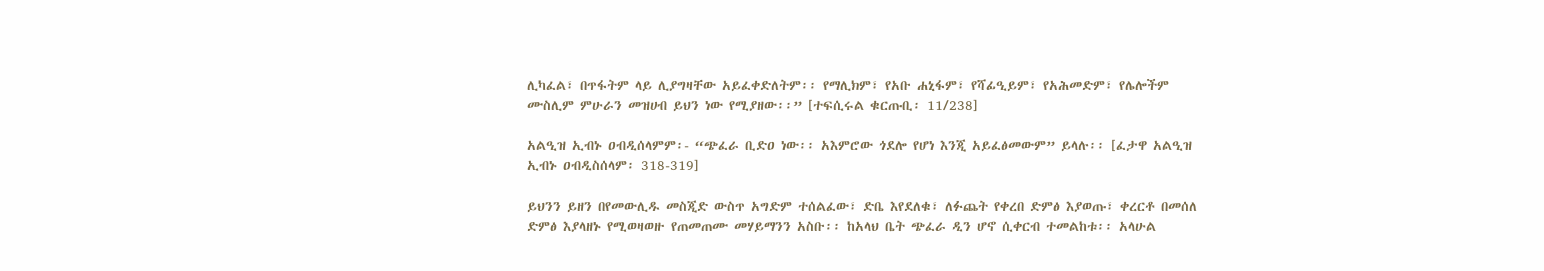ሊካፈል፣ በጥፋትም ላይ ሊያግዛቸው አይፈቀድለትም፡፡ የማሊክም፣ የአቡ ሐኒፋም፣ የሻፊዒይም፣ የአሕመድም፣ የሌሎችም ሙስሊም ምሁራን መዝሀብ ይህን ነው የሚያዘው፡፡” [ተፍሲሩል ቁርጡቢ፡ 11/238]

አልዒዝ ኢብኑ ዐብዲሰላምም፡- “ጭፈራ ቢድዐ ነው፡፡ አእምሮው ጎደሎ የሆነ እንጂ አይፈፅመውም” ይላሉ፡፡ [ፈታዋ አልዒዝ ኢብኑ ዐብዲስሰላም፡ 318-319]

ይህንን ይዘን በየመውሊዱ መስጂድ ውስጥ አግድም ተሰልፈው፣ ድቤ እየደለቁ፣ ለፉጨት የቀረበ ድምፅ እያወጡ፣ ቀረርቶ በመሰለ ድምፅ እያላዘኑ የሚወዛወዙ የጠመጠሙ መሃይማንን አስቡ፡፡ ከአላህ ቤት ጭፈራ ዲን ሆኖ ሲቀርብ ተመልከቱ፡፡ አላሁል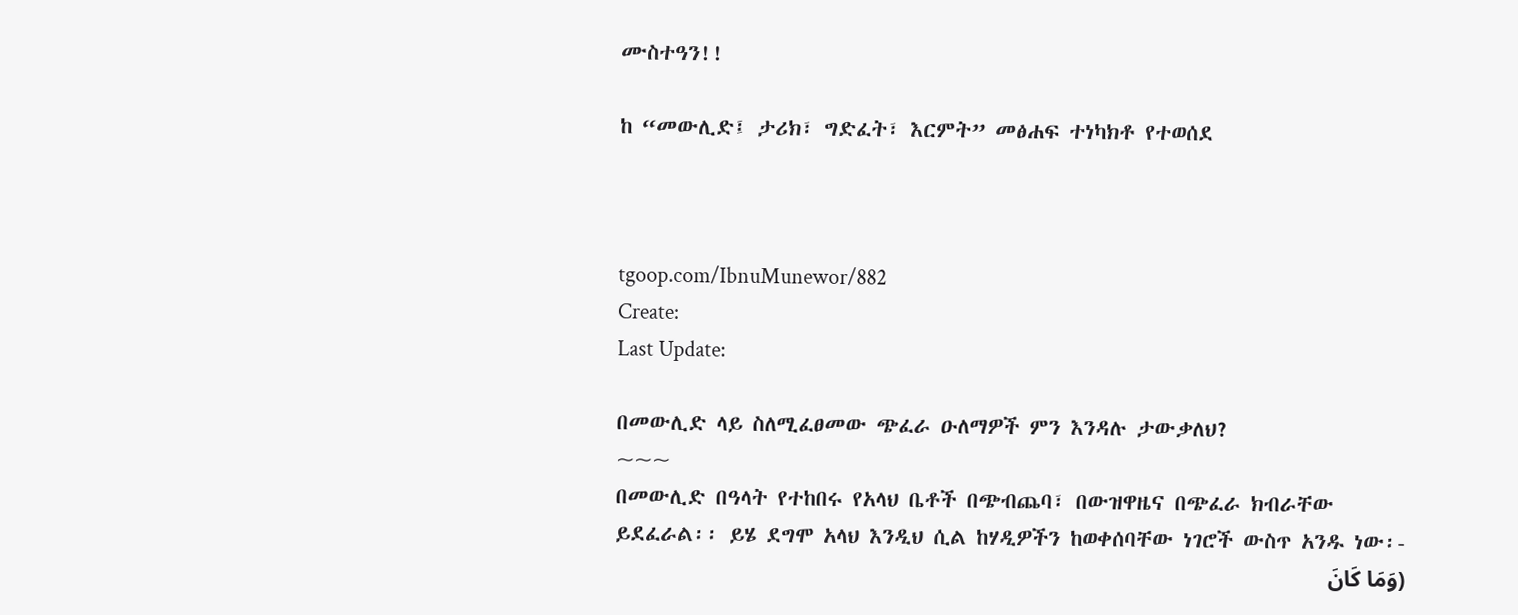ሙስተዓን!!

ከ “መውሊድ፤ ታሪክ፣ ግድፈት፣ እርምት” መፅሐፍ ተነካክቶ የተወሰደ



tgoop.com/IbnuMunewor/882
Create:
Last Update:

በመውሊድ ላይ ስለሚፈፀመው ጭፈራ ዑለማዎች ምን እንዳሉ ታውቃለህ?
~~~
በመውሊድ በዓላት የተከበሩ የአላህ ቤቶች በጭብጨባ፣ በውዝዋዜና በጭፈራ ክብራቸው ይደፈራል፡፡ ይሄ ደግሞ አላህ እንዲህ ሲል ከሃዲዎችን ከወቀሰባቸው ነገሮች ውስጥ አንዱ ነው፡-
(وَمَا كَانَ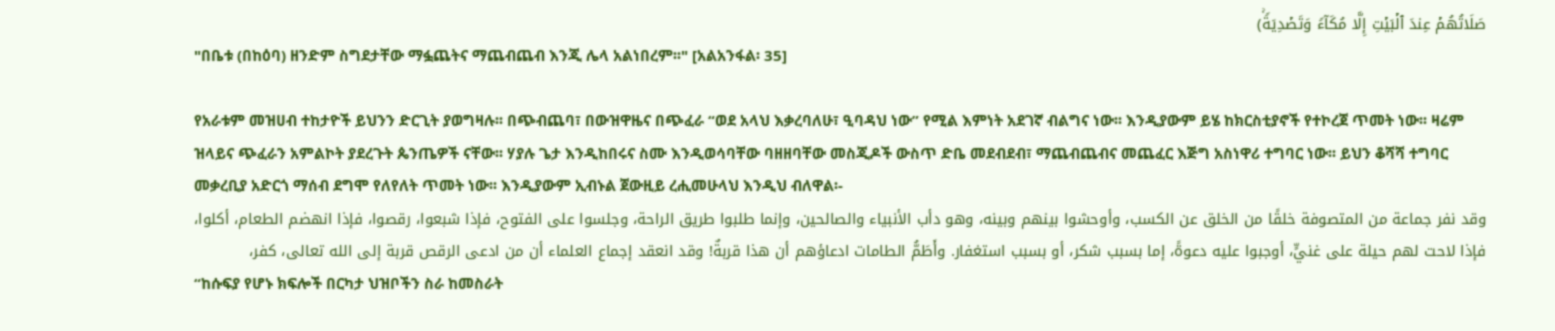صَلَاتُهُمۡ عِندَ ٱلۡبَیۡتِ إِلَّا مُكَاۤءࣰ وَتَصۡدِیَةࣰۚ)
"በቤቱ (በከዕባ) ዘንድም ስግደታቸው ማፏጨትና ማጨብጨብ እንጂ ሌላ አልነበረም፡፡" [አልአንፋል፡ 35]

የአራቱም መዝሀብ ተከታዮች ይህንን ድርጊት ያወግዛሉ፡፡ በጭብጨባ፣ በውዝዋዜና በጭፈራ “ወደ አላህ እቃረባለሁ፣ ዒባዳህ ነው” የሚል እምነት አደገኛ ብልግና ነው፡፡ እንዲያውም ይሄ ከክርስቲያኖች የተኮረጀ ጥመት ነው፡፡ ዛሬም ዝላይና ጭፈራን አምልኮት ያደረጉት ጴንጤዎች ናቸው፡፡ ሃያሉ ጌታ እንዲከበሩና ስሙ እንዲወሳባቸው ባዘዘባቸው መስጂዶች ውስጥ ድቤ መደብደብ፣ ማጨብጨብና መጨፈር እጅግ አስነዋሪ ተግባር ነው፡፡ ይህን ቆሻሻ ተግባር መቃረቢያ አድርጎ ማሰብ ደግሞ የለየለት ጥመት ነው፡፡ እንዲያውም ኢብኑል ጀውዚይ ረሒመሁላህ እንዲህ ብለዋል፡-
وقد نفر جماعة من المتصوفة خلقًا من الخلق عن الكسب، وأوحشوا بينهم وبينه، وهو دأب الأنبياء والصالحين، وإنما طلبوا طريق الراحة، وجلسوا على الفتوح، فإذا شبعوا، رقصوا، فإذا انهضم الطعام، أكلوا، فإذا لاحت لهم حيلة على غنيٍّ، أوجبوا عليه دعوةً، إما بسبب شكر، أو بسبب استغفار. وأَطَمُّ الطامات ادعاؤهم أن هذا قربةٌ! وقد انعقد إجماع العلماء أن من ادعى الرقص قربة إلى الله تعالى، كفر،
“ከሱፍያ የሆኑ ክፍሎች በርካታ ህዝቦችን ስራ ከመስራት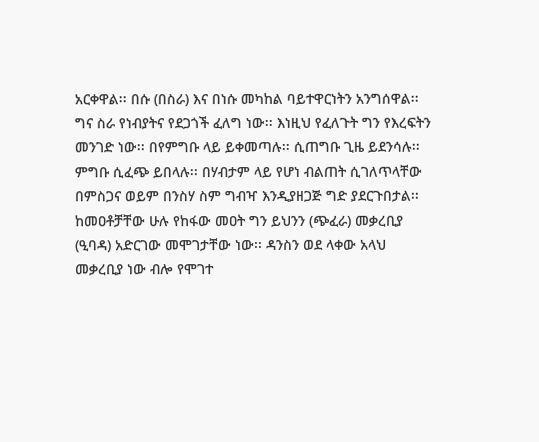አርቀዋል፡፡ በሱ (በስራ) እና በነሱ መካከል ባይተዋርነትን አንግሰዋል፡፡ ግና ስራ የነብያትና የደጋጎች ፈለግ ነው፡፡ እነዚህ የፈለጉት ግን የእረፍትን መንገድ ነው፡፡ በየምግቡ ላይ ይቀመጣሉ፡፡ ሲጠግቡ ጊዜ ይደንሳሉ፡፡ ምግቡ ሲፈጭ ይበላሉ፡፡ በሃብታም ላይ የሆነ ብልጠት ሲገለጥላቸው በምስጋና ወይም በንስሃ ስም ግብዣ እንዲያዘጋጅ ግድ ያደርጉበታል፡፡ ከመዐቶቻቸው ሁሉ የከፋው መዐት ግን ይህንን (ጭፈራ) መቃረቢያ (ዒባዳ) አድርገው መሞገታቸው ነው፡፡ ዳንስን ወደ ላቀው አላህ መቃረቢያ ነው ብሎ የሞገተ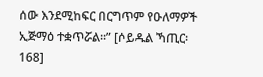ሰው እንደሚከፍር በርግጥም የዑለማዎች ኢጅማዕ ተቋጥሯል፡፡” [ሶይዱል ኻጢር፡ 168]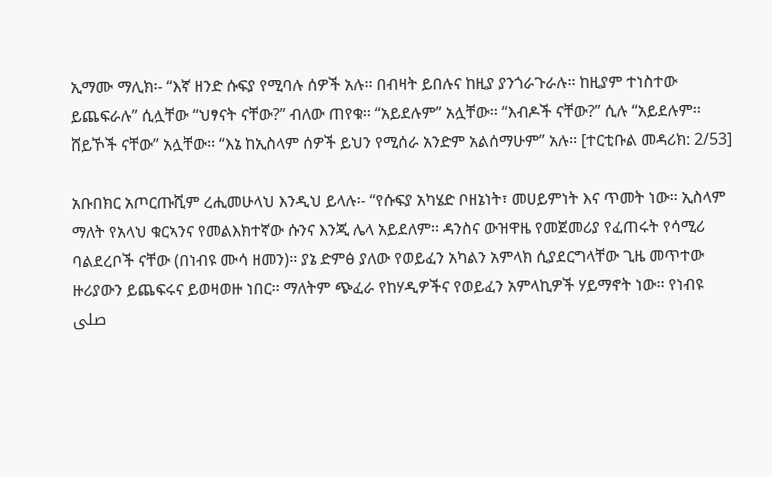ኢማሙ ማሊክ፡- “እኛ ዘንድ ሱፍያ የሚባሉ ሰዎች አሉ፡፡ በብዛት ይበሉና ከዚያ ያንጎራጉራሉ፡፡ ከዚያም ተነስተው ይጨፍራሉ” ሲሏቸው “ህፃናት ናቸው?” ብለው ጠየቁ፡፡ “አይደሉም” አሏቸው፡፡ “እብዶች ናቸው?” ሲሉ “አይደሉም፡፡ ሸይኾች ናቸው” አሏቸው፡፡ “እኔ ከኢስላም ሰዎች ይህን የሚሰራ አንድም አልሰማሁም” አሉ፡፡ [ተርቲቡል መዳሪክ: 2/53]

አቡበክር አጦርጡሺም ረሒመሁላህ እንዲህ ይላሉ፡- “የሱፍያ አካሄድ ቦዘኔነት፣ መሀይምነት እና ጥመት ነው፡፡ ኢስላም ማለት የአላህ ቁርኣንና የመልእክተኛው ሱንና እንጂ ሌላ አይደለም፡፡ ዳንስና ውዝዋዜ የመጀመሪያ የፈጠሩት የሳሚሪ ባልደረቦች ናቸው (በነብዩ ሙሳ ዘመን)፡፡ ያኔ ድምፅ ያለው የወይፈን አካልን አምላክ ሲያደርግላቸው ጊዜ መጥተው ዙሪያውን ይጨፍሩና ይወዛወዙ ነበር፡፡ ማለትም ጭፈራ የከሃዲዎችና የወይፈን አምላኪዎች ሃይማኖት ነው፡፡ የነብዩ صلى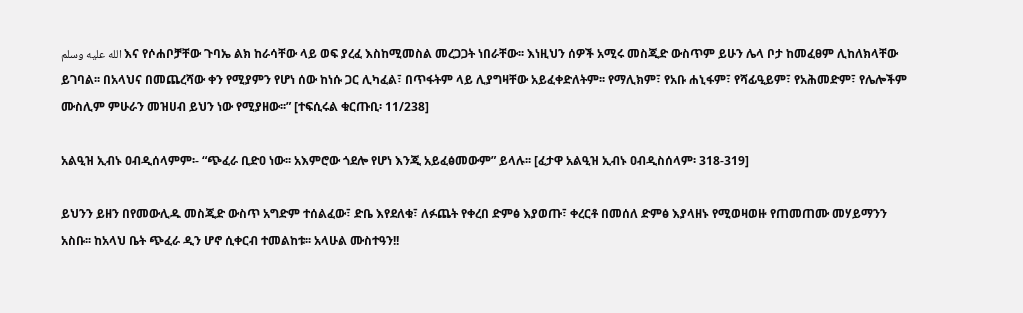الله عليه وسلم እና የሶሐቦቻቸው ጉባኤ ልክ ከራሳቸው ላይ ወፍ ያረፈ እስከሚመስል መረጋጋት ነበራቸው፡፡ እነዚህን ሰዎች አሚሩ መስጂድ ውስጥም ይሁን ሌላ ቦታ ከመፈፀም ሊከለክላቸው ይገባል፡፡ በአላህና በመጨረሻው ቀን የሚያምን የሆነ ሰው ከነሱ ጋር ሊካፈል፣ በጥፋትም ላይ ሊያግዛቸው አይፈቀድለትም፡፡ የማሊክም፣ የአቡ ሐኒፋም፣ የሻፊዒይም፣ የአሕመድም፣ የሌሎችም ሙስሊም ምሁራን መዝሀብ ይህን ነው የሚያዘው፡፡” [ተፍሲሩል ቁርጡቢ፡ 11/238]

አልዒዝ ኢብኑ ዐብዲሰላምም፡- “ጭፈራ ቢድዐ ነው፡፡ አእምሮው ጎደሎ የሆነ እንጂ አይፈፅመውም” ይላሉ፡፡ [ፈታዋ አልዒዝ ኢብኑ ዐብዲስሰላም፡ 318-319]

ይህንን ይዘን በየመውሊዱ መስጂድ ውስጥ አግድም ተሰልፈው፣ ድቤ እየደለቁ፣ ለፉጨት የቀረበ ድምፅ እያወጡ፣ ቀረርቶ በመሰለ ድምፅ እያላዘኑ የሚወዛወዙ የጠመጠሙ መሃይማንን አስቡ፡፡ ከአላህ ቤት ጭፈራ ዲን ሆኖ ሲቀርብ ተመልከቱ፡፡ አላሁል ሙስተዓን!!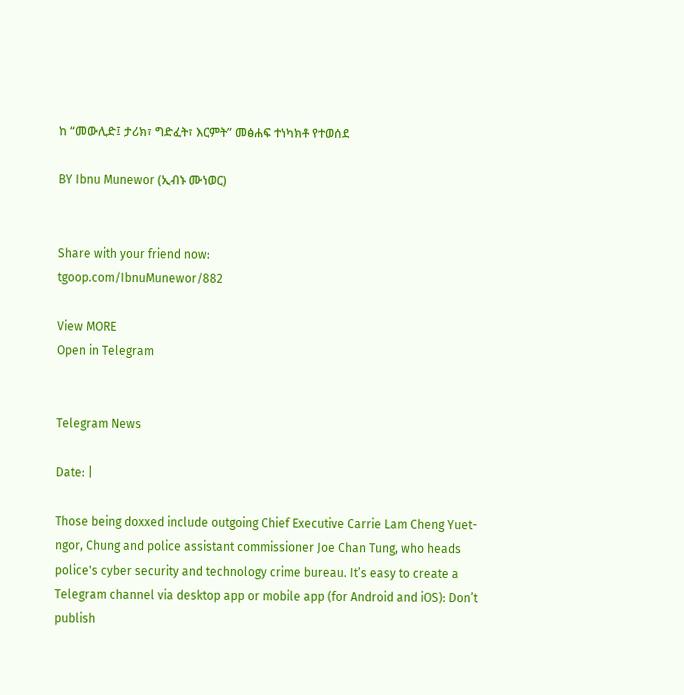ከ “መውሊድ፤ ታሪክ፣ ግድፈት፣ እርምት” መፅሐፍ ተነካክቶ የተወሰደ

BY Ibnu Munewor (ኢብኑ ሙነወር)


Share with your friend now:
tgoop.com/IbnuMunewor/882

View MORE
Open in Telegram


Telegram News

Date: |

Those being doxxed include outgoing Chief Executive Carrie Lam Cheng Yuet-ngor, Chung and police assistant commissioner Joe Chan Tung, who heads police's cyber security and technology crime bureau. It’s easy to create a Telegram channel via desktop app or mobile app (for Android and iOS): Don’t publish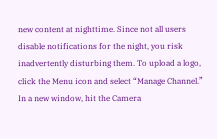new content at nighttime. Since not all users disable notifications for the night, you risk inadvertently disturbing them. To upload a logo, click the Menu icon and select “Manage Channel.” In a new window, hit the Camera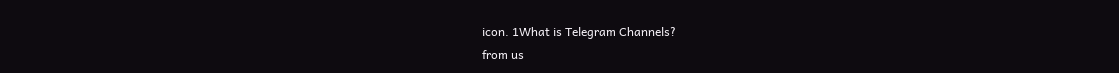icon. 1What is Telegram Channels?
from us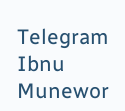Telegram Ibnu Munewor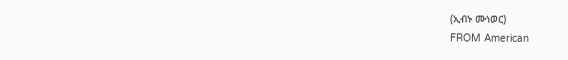(ኢብኑ ሙነወር)
FROM American